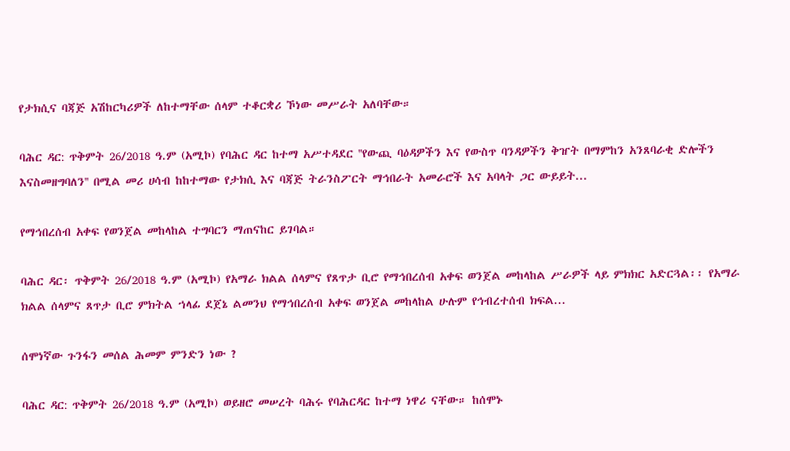የታክሲና ባጃጅ አሽከርካሪዎች ለከተማቸው ሰላም ተቆርቋሪ ኾነው መሥራት አለባቸው።

ባሕር ዳር: ጥቅምት 26/2018 ዓ.ም (አሚኮ) የባሕር ዳር ከተማ አሥተዳደር ''የውጪ ባዕዳዎችን እና የውስጥ ባንዳዎችን ቅዠት በማምከን አንጸባራቂ ድሎችን እናስመዘግባለን'' በሚል መሪ ሀሳብ ከከተማው የታክሲ እና ባጃጅ ትራንስፖርት ማኅበራት አመራሮች እና አባላት ጋር ውይይት...

የማኅበረሰብ አቀፍ የወንጀል መከላከል ተግባርን ማጠናከር ይገባል።

ባሕር ዳር፡ ጥቅምት 26/2018 ዓ.ም (አሚኮ) የአማራ ክልል ሰላምና የጸጥታ ቢሮ የማኅበረሰብ አቀፍ ወንጀል መከላከል ሥራዎች ላይ ምክክር አድርጓል፡፡ የአማራ ክልል ሰላምና ጸጥታ ቢሮ ምክትል ኀላፊ ደጀኔ ልመንህ የማኅበረሰብ አቀፍ ወንጀል መከላከል ሁሉም የኅብረተሰብ ክፍል...

ሰሞነኛው ጉንፋን መሰል ሕመም ምንድን ነው ?

ባሕር ዳር: ጥቅምት 26/2018 ዓ.ም (አሚኮ) ወይዘሮ መሠረት ባሕሩ የባሕርዳር ከተማ ነዋሪ ናቸው። ከሰሞኑ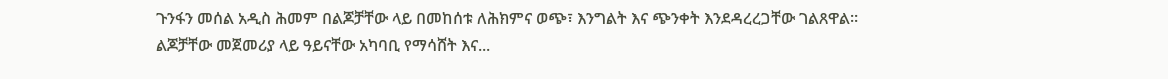ጉንፋን መሰል አዲስ ሕመም በልጆቻቸው ላይ በመከሰቱ ለሕክምና ወጭ፣ እንግልት እና ጭንቀት እንደዳረረጋቸው ገልጸዋል። ልጆቻቸው መጀመሪያ ላይ ዓይናቸው አካባቢ የማሳሸት እና...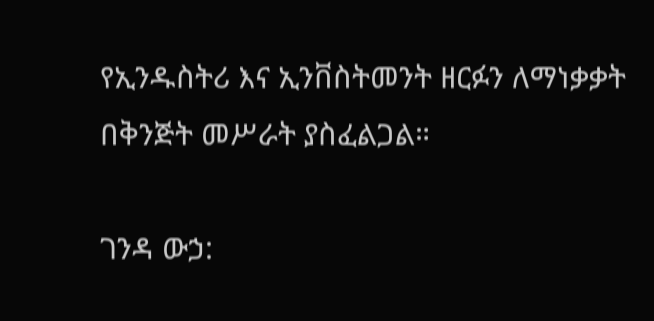የኢንዱስትሪ እና ኢንቨስትመንት ዘርፉን ለማነቃቃት በቅንጅት መሥራት ያስፈልጋል።

ገንዳ ውኃ: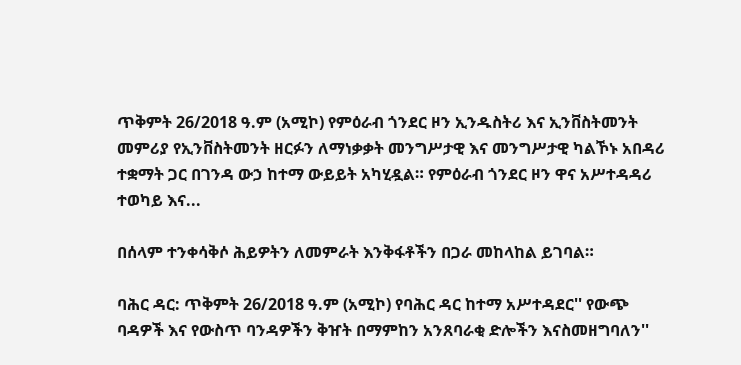ጥቅምት 26/2018 ዓ.ም (አሚኮ) የምዕራብ ጎንደር ዞን ኢንዱስትሪ እና ኢንቨስትመንት መምሪያ የኢንቨስትመንት ዘርፉን ለማነቃቃት መንግሥታዊ እና መንግሥታዊ ካልኾኑ አበዳሪ ተቋማት ጋር በገንዳ ውኃ ከተማ ውይይት አካሂዷል። የምዕራብ ጎንደር ዞን ዋና አሥተዳዳሪ ተወካይ እና...

በሰላም ተንቀሳቅሶ ሕይዎትን ለመምራት እንቅፋቶችን በጋራ መከላከል ይገባል።

ባሕር ዳር: ጥቅምት 26/2018 ዓ.ም (አሚኮ) የባሕር ዳር ከተማ አሥተዳደር'' የውጭ ባዳዎች እና የውስጥ ባንዳዎችን ቅዠት በማምከን አንጸባራቂ ድሎችን እናስመዘግባለን''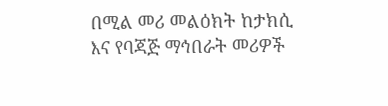በሚል መሪ መልዕክት ከታክሲ እና የባጃጅ ማኅበራት መሪዎች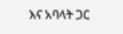እና አባላት ጋር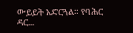ውይይት አድርጓል። የባሕር ዳር...